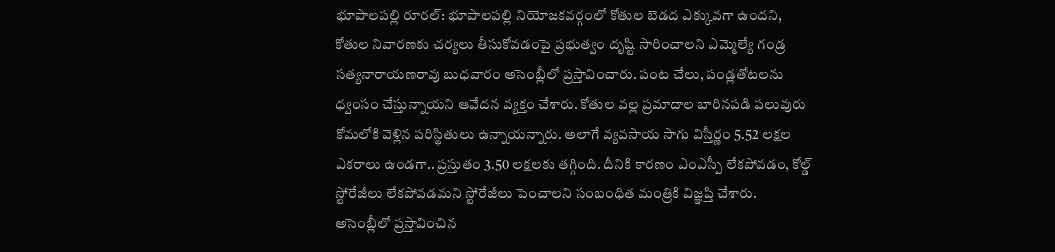భూపాలపల్లి రూరల్: భూపాలపల్లి నియోజకవర్గంలో కోతుల బెడద ఎక్కువగా ఉందని, కోతుల నివారణకు చర్యలు తీసుకోవడంపై ప్రభుత్వం దృష్టి సారించాలని ఎమ్మెల్యే గండ్ర సత్యనారాయణరావు బుధవారం అసెంబ్లీలో ప్రస్తావించారు. పంట చేలు, పండ్లతోటలను ధ్వంసం చేస్తున్నాయని ఆవేదన వ్యక్తం చేశారు. కోతుల వల్ల ప్రమాదాల బారినపడి పలువురు కోమలోకి వెళ్లిన పరిస్థితులు ఉన్నాయన్నారు. అలాగే వ్యవసాయ సాగు విస్తీర్ణం 5.52 లక్షల ఎకరాలు ఉండగా.. ప్రస్తుతం 3.50 లక్షలకు తగ్గింది. దీనికి కారణం ఎంఎస్పీ లేకపోవడం, కోల్డ్ స్టోరేజీలు లేకపోవడమని స్టోరేజీలు పెంచాలని సంబంధిత మంత్రికి విజ్ఞప్తి చేశారు.
అసెంబ్లీలో ప్రస్తావించిన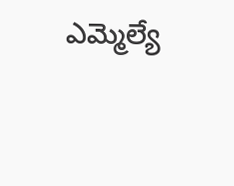ఎమ్మెల్యే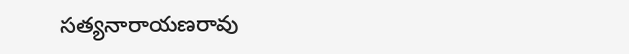సత్యనారాయణరావు